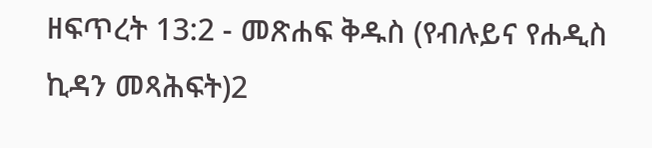ዘፍጥረት 13:2 - መጽሐፍ ቅዱስ (የብሉይና የሐዲስ ኪዳን መጻሕፍት)2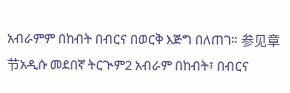አብራምም በከብት በብርና በወርቅ እጅግ በለጠገ። 参见章节አዲሱ መደበኛ ትርጒም2 አብራም በከብት፣ በብርና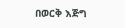በወርቅ እጅግ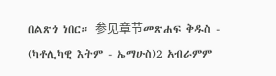በልጽጎ ነበር። 参见章节መጽሐፍ ቅዱስ - (ካቶሊካዊ እትም - ኤማሁስ)2 አብራምም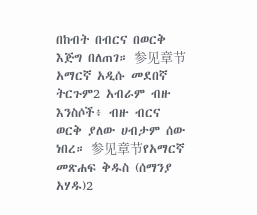በከብት በብርና በወርቅ እጅግ በለጠገ። 参见章节አማርኛ አዲሱ መደበኛ ትርጉም2 አብራም ብዙ እንስሶች፥ ብዙ ብርና ወርቅ ያለው ሀብታም ሰው ነበረ። 参见章节የአማርኛ መጽሐፍ ቅዱስ (ሰማንያ አሃዱ)2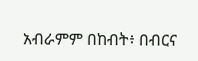አብራምም በከብት፥ በብርና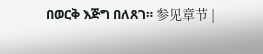በወርቅ እጅግ በለጸገ። 参见章节 |